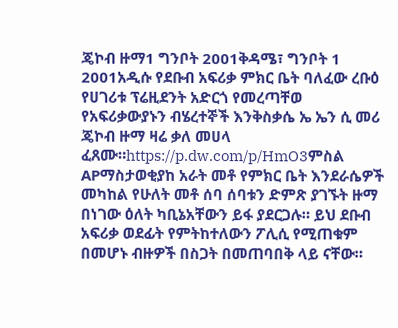ጄኮብ ዙማ1 ግንቦት 2001ቅዳሜ፣ ግንቦት 1 2001አዲሱ የደቡብ አፍሪቃ ምክር ቤት ባለፈው ረቡዕ የሀገሪቱ ፕሬዚደንት አድርጎ የመረጣቸወ የአፍሪቃውያኑን ብሄረተኞች እንቅስቃሴ ኤ ኤን ሲ መሪ ጄኮብ ዙማ ዛሬ ቃለ መሀላ ፈጸሙ።https://p.dw.com/p/HmO3ምስል APማስታወቂያከ አራት መቶ የምክር ቤት እንደራሴዎች መካከል የሁለት መቶ ሰባ ሰባቱን ድምጽ ያገኙት ዙማ በነገው ዕለት ካቢኔአቸውን ይፋ ያደርጋሉ። ይህ ደቡብ አፍሪቃ ወደፊት የምትከተለውን ፖሊሲ የሚጠቁም በመሆኑ ብዙዎች በስጋት በመጠባበቅ ላይ ናቸው።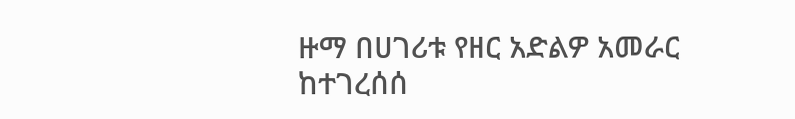ዙማ በሀገሪቱ የዘር አድልዎ አመራር ከተገረሰሰ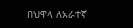በህዋላ ለአራተኛ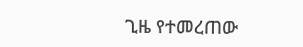ጊዜ የተመረጠው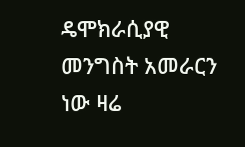ዴሞክራሲያዊ መንግስት አመራርን ነው ዛሬ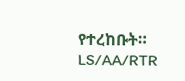የተረከቡት። LS/AA/RTR